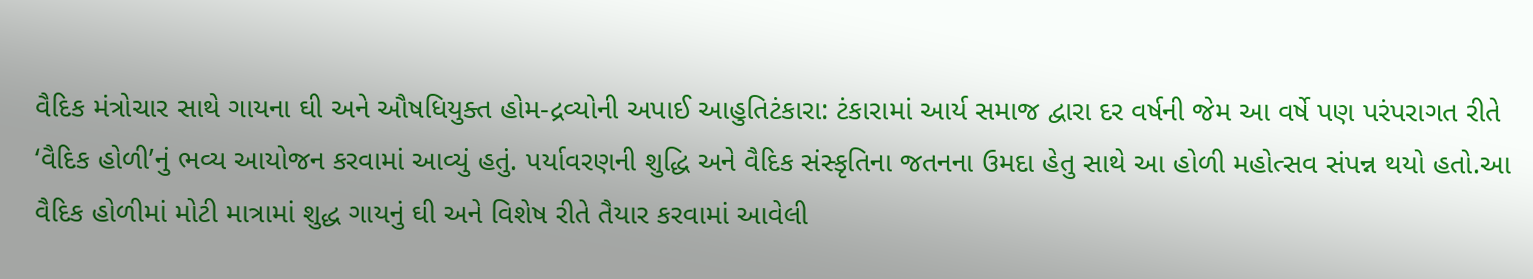વૈદિક મંત્રોચાર સાથે ગાયના ઘી અને ઔષધિયુક્ત હોમ-દ્રવ્યોની અપાઈ આહુતિટંકારા: ટંકારામાં આર્ય સમાજ દ્વારા દર વર્ષની જેમ આ વર્ષે પણ પરંપરાગત રીતે ‘વૈદિક હોળી’નું ભવ્ય આયોજન કરવામાં આવ્યું હતું. પર્યાવરણની શુદ્ધિ અને વૈદિક સંસ્કૃતિના જતનના ઉમદા હેતુ સાથે આ હોળી મહોત્સવ સંપન્ન થયો હતો.આ વૈદિક હોળીમાં મોટી માત્રામાં શુદ્ધ ગાયનું ઘી અને વિશેષ રીતે તૈયાર કરવામાં આવેલી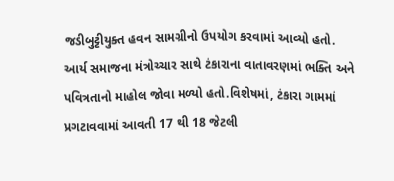જડીબુટ્ટીયુક્ત હવન સામગ્રીનો ઉપયોગ કરવામાં આવ્યો હતો. આર્ય સમાજના મંત્રોચ્ચાર સાથે ટંકારાના વાતાવરણમાં ભક્તિ અને પવિત્રતાનો માહોલ જોવા મળ્યો હતો.વિશેષમાં, ટંકારા ગામમાં પ્રગટાવવામાં આવતી 17 થી 18 જેટલી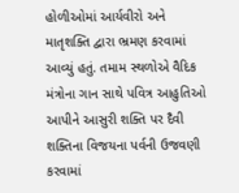હોળીઓમાં આર્યવીરો અને માતૃશક્તિ દ્વારા ભ્રમણ કરવામાં આવ્યું હતું. તમામ સ્થળોએ વૈદિક મંત્રોના ગાન સાથે પવિત્ર આહુતિઓ આપીને આસુરી શક્તિ પર દૈવી શક્તિના વિજયના પર્વની ઉજવણી કરવામાં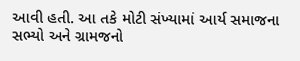આવી હતી. આ તકે મોટી સંખ્યામાં આર્ય સમાજના સભ્યો અને ગ્રામજનો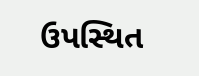ઉપસ્થિત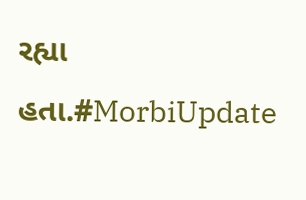રહ્યા હતા.#MorbiUpdate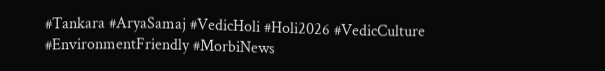#Tankara #AryaSamaj #VedicHoli #Holi2026 #VedicCulture #EnvironmentFriendly #MorbiNews